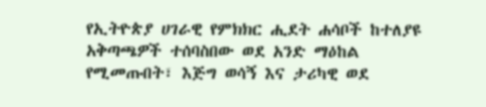የኢትዮጵያ ሀገራዊ የምክክር ሒደት ሐሳቦች ከተለያዩ አቅጣጫዎች ተሰባስበው ወደ አንድ ማዕከል የሚመጡበት፣ እጅግ ወሳኝ እና ታሪካዊ ወደ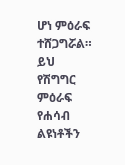ሆነ ምዕራፍ ተሸጋግሯል። ይህ የሽግግር ምዕራፍ የሐሳብ ልዩነቶችን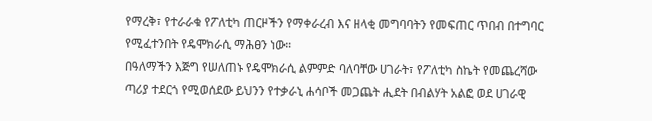የማረቅ፣ የተራራቁ የፖለቲካ ጠርዞችን የማቀራረብ እና ዘላቂ መግባባትን የመፍጠር ጥበብ በተግባር የሚፈተንበት የዴሞክራሲ ማሕፀን ነው።
በዓለማችን እጅግ የሠለጠኑ የዴሞክራሲ ልምምድ ባለባቸው ሀገራት፣ የፖለቲካ ስኬት የመጨረሻው ጣሪያ ተደርጎ የሚወሰደው ይህንን የተቃራኒ ሐሳቦች መጋጨት ሒደት በብልሃት አልፎ ወደ ሀገራዊ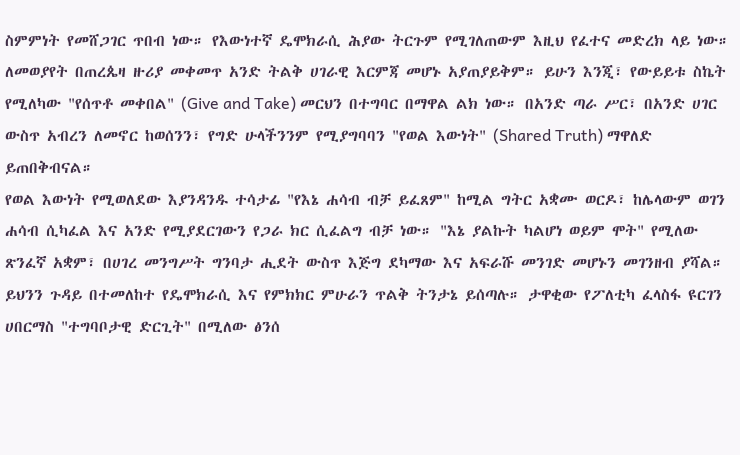ስምምነት የመሸጋገር ጥበብ ነው። የእውነተኛ ዴሞክራሲ ሕያው ትርጉም የሚገለጠውም እዚህ የፈተና መድረክ ላይ ነው።
ለመወያየት በጠረጴዛ ዙሪያ መቀመጥ አንድ ትልቅ ሀገራዊ እርምጃ መሆኑ አያጠያይቅም። ይሁን እንጂ፣ የውይይቱ ስኬት የሚለካው "የሰጥቶ መቀበል" (Give and Take) መርህን በተግባር በማዋል ልክ ነው። በአንድ ጣራ ሥር፣ በአንድ ሀገር ውስጥ አብረን ለመኖር ከወሰንን፣ የግድ ሁላችንንም የሚያግባባን "የወል እውነት" (Shared Truth) ማዋለድ ይጠበቅብናል።
የወል እውነት የሚወለደው እያንዳንዱ ተሳታፊ "የእኔ ሐሳብ ብቻ ይፈጸም" ከሚል ግትር አቋሙ ወርዶ፣ ከሌላውም ወገን ሐሳብ ሲካፈል እና አንድ የሚያደርገውን የጋራ ክር ሲፈልግ ብቻ ነው። "እኔ ያልኩት ካልሆነ ወይም ሞት" የሚለው ጽንፈኛ አቋም፣ በሀገረ መንግሥት ግንባታ ሒደት ውስጥ እጅግ ደካማው እና አፍራሹ መንገድ መሆኑን መገንዘብ ያሻል።
ይህንን ጉዳይ በተመለከተ የዴሞክራሲ እና የምክክር ምሁራን ጥልቅ ትንታኔ ይሰጣሉ። ታዋቂው የፖለቲካ ፈላስፋ ዩርገን ሀበርማስ "ተግባቦታዊ ድርጊት" በሚለው ፅንሰ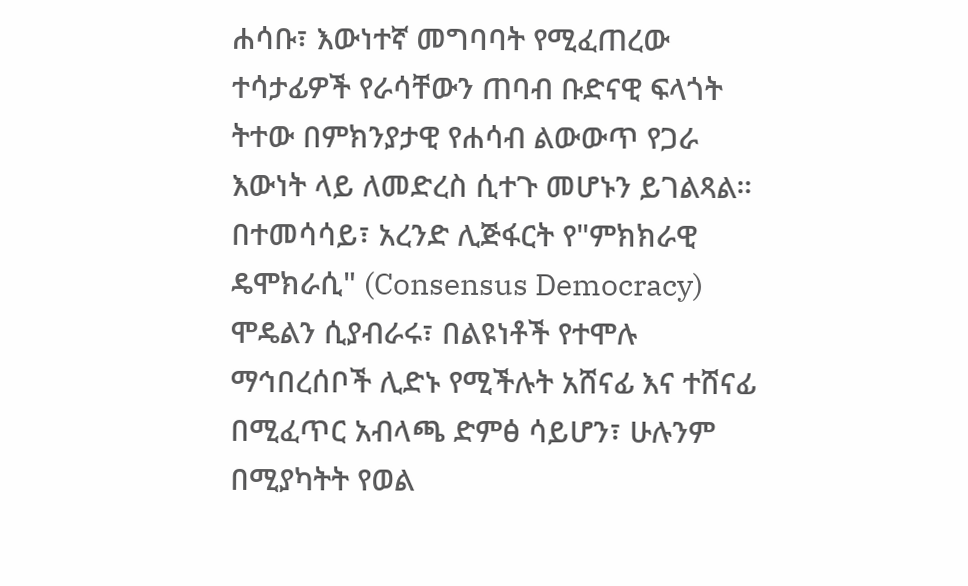ሐሳቡ፣ እውነተኛ መግባባት የሚፈጠረው ተሳታፊዎች የራሳቸውን ጠባብ ቡድናዊ ፍላጎት ትተው በምክንያታዊ የሐሳብ ልውውጥ የጋራ እውነት ላይ ለመድረስ ሲተጉ መሆኑን ይገልጻል።
በተመሳሳይ፣ አረንድ ሊጅፋርት የ"ምክክራዊ ዴሞክራሲ" (Consensus Democracy) ሞዴልን ሲያብራሩ፣ በልዩነቶች የተሞሉ ማኅበረሰቦች ሊድኑ የሚችሉት አሸናፊ እና ተሸናፊ በሚፈጥር አብላጫ ድምፅ ሳይሆን፣ ሁሉንም በሚያካትት የወል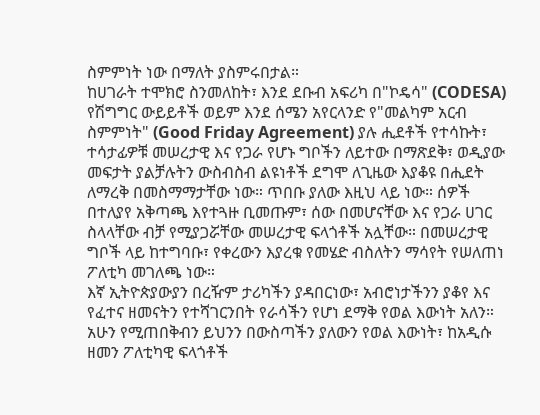ስምምነት ነው በማለት ያስምሩበታል።
ከሀገራት ተሞክሮ ስንመለከት፣ እንደ ደቡብ አፍሪካ በ"ኮዴሳ" (CODESA) የሽግግር ውይይቶች ወይም እንደ ሰሜን አየርላንድ የ"መልካም አርብ ስምምነት" (Good Friday Agreement) ያሉ ሒደቶች የተሳኩት፣ ተሳታፊዎቹ መሠረታዊ እና የጋራ የሆኑ ግቦችን ለይተው በማጽደቅ፣ ወዲያው መፍታት ያልቻሉትን ውስብስብ ልዩነቶች ደግሞ ለጊዜው እያቆዩ በሒደት ለማረቅ በመስማማታቸው ነው። ጥበቡ ያለው እዚህ ላይ ነው። ሰዎች በተለያየ አቅጣጫ እየተጓዙ ቢመጡም፣ ሰው በመሆናቸው እና የጋራ ሀገር ስላላቸው ብቻ የሚያጋሯቸው መሠረታዊ ፍላጎቶች አሏቸው። በመሠረታዊ ግቦች ላይ ከተግባቡ፣ የቀረውን እያረቁ የመሄድ ብስለትን ማሳየት የሠለጠነ ፖለቲካ መገለጫ ነው።
እኛ ኢትዮጵያውያን በረዥም ታሪካችን ያዳበርነው፣ አብሮነታችንን ያቆየ እና የፈተና ዘመናትን የተሻገርንበት የራሳችን የሆነ ደማቅ የወል እውነት አለን። አሁን የሚጠበቅብን ይህንን በውስጣችን ያለውን የወል እውነት፣ ከአዲሱ ዘመን ፖለቲካዊ ፍላጎቶች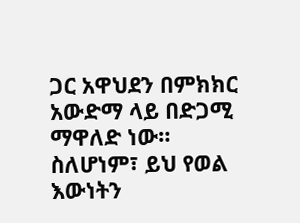ጋር አዋህደን በምክክር አውድማ ላይ በድጋሚ ማዋለድ ነው።
ስለሆነም፣ ይህ የወል እውነትን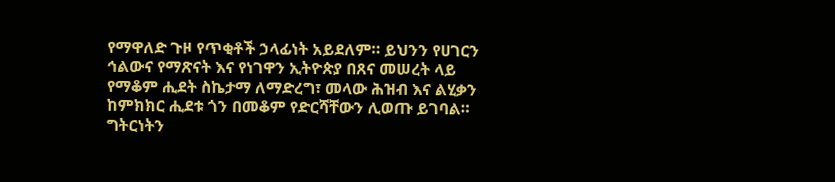የማዋለድ ጉዞ የጥቂቶች ኃላፊነት አይደለም። ይህንን የሀገርን ኅልውና የማጽናት እና የነገዋን ኢትዮጵያ በጸና መሠረት ላይ የማቆም ሒደት ስኬታማ ለማድረግ፣ መላው ሕዝብ እና ልሂቃን ከምክክር ሒደቱ ጎን በመቆም የድርሻቸውን ሊወጡ ይገባል። ግትርነትን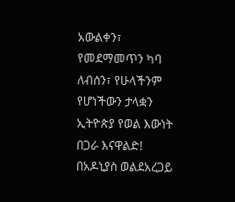አውልቀን፣ የመደማመጥን ካባ ለብሰን፣ የሁላችንም የሆነችውን ታላቋን ኢትዮጵያ የወል እውነት በጋራ እናዋልድ!
በአዶኒያስ ወልደአረጋይ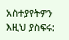አስተያየትዎን እዚህ ያስፍሩ: